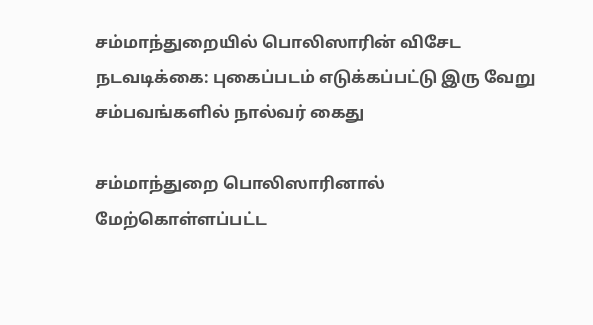சம்மாந்துறையில் பொலிஸாரின் விசேட நடவடிக்கை: புகைப்படம் எடுக்கப்பட்டு இரு வேறு சம்பவங்களில் நால்வர் கைது

சம்மாந்துறை பொலிஸாரினால் மேற்கொள்ளப்பட்ட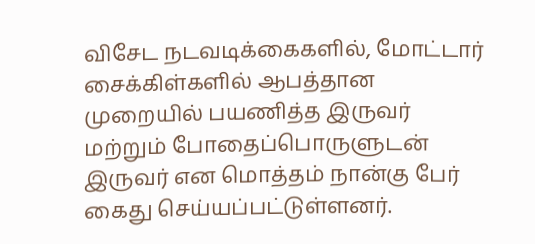விசேட நடவடிக்கைகளில், மோட்டார் சைக்கிள்களில் ஆபத்தான முறையில் பயணித்த இருவர் மற்றும் போதைப்பொருளுடன் இருவர் என மொத்தம் நான்கு பேர் கைது செய்யப்பட்டுள்ளனர்.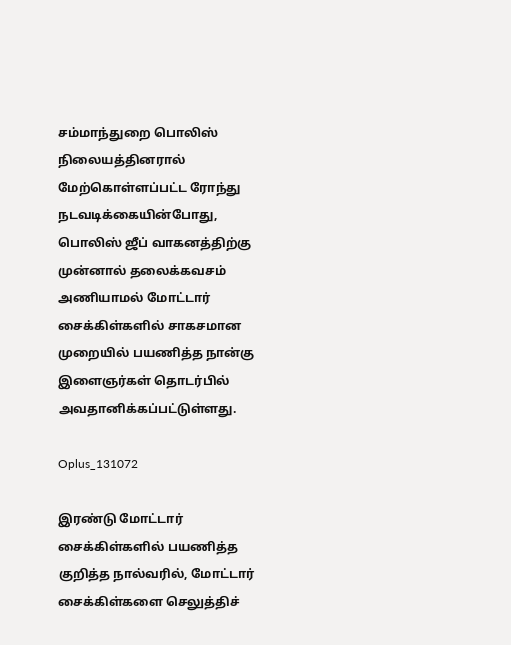சம்மாந்துறை பொலிஸ் நிலையத்தினரால் மேற்கொள்ளப்பட்ட ரோந்து நடவடிக்கையின்போது, பொலிஸ் ஜீப் வாகனத்திற்கு முன்னால் தலைக்கவசம் அணியாமல் மோட்டார் சைக்கிள்களில் சாகசமான முறையில் பயணித்த நான்கு இளைஞர்கள் தொடர்பில் அவதானிக்கப்பட்டுள்ளது.

Oplus_131072

இரண்டு மோட்டார் சைக்கிள்களில் பயணித்த குறித்த நால்வரில், மோட்டார் சைக்கிள்களை செலுத்திச்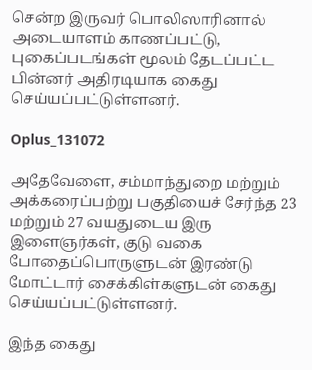சென்ற இருவர் பொலிஸாரினால் அடையாளம் காணப்பட்டு, புகைப்படங்கள் மூலம் தேடப்பட்ட பின்னர் அதிரடியாக கைது செய்யப்பட்டுள்ளனர்.

Oplus_131072

அதேவேளை, சம்மாந்துறை மற்றும் அக்கரைப்பற்று பகுதியைச் சேர்ந்த 23 மற்றும் 27 வயதுடைய இரு இளைஞர்கள், குடு வகை போதைப்பொருளுடன் இரண்டு மோட்டார் சைக்கிள்களுடன் கைது செய்யப்பட்டுள்ளனர்.

இந்த கைது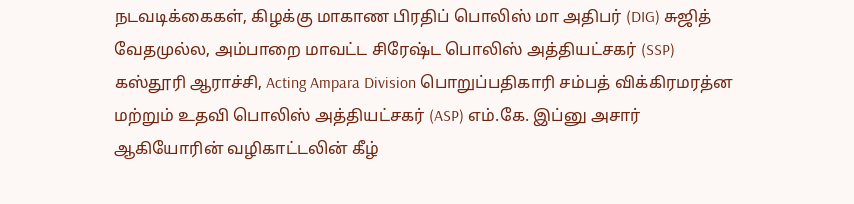நடவடிக்கைகள், கிழக்கு மாகாண பிரதிப் பொலிஸ் மா அதிபர் (DIG) சுஜித் வேதமுல்ல, அம்பாறை மாவட்ட சிரேஷ்ட பொலிஸ் அத்தியட்சகர் (SSP) கஸ்தூரி ஆராச்சி, Acting Ampara Division பொறுப்பதிகாரி சம்பத் விக்கிரமரத்ன மற்றும் உதவி பொலிஸ் அத்தியட்சகர் (ASP) எம்.கே. இப்னு அசார் ஆகியோரின் வழிகாட்டலின் கீழ்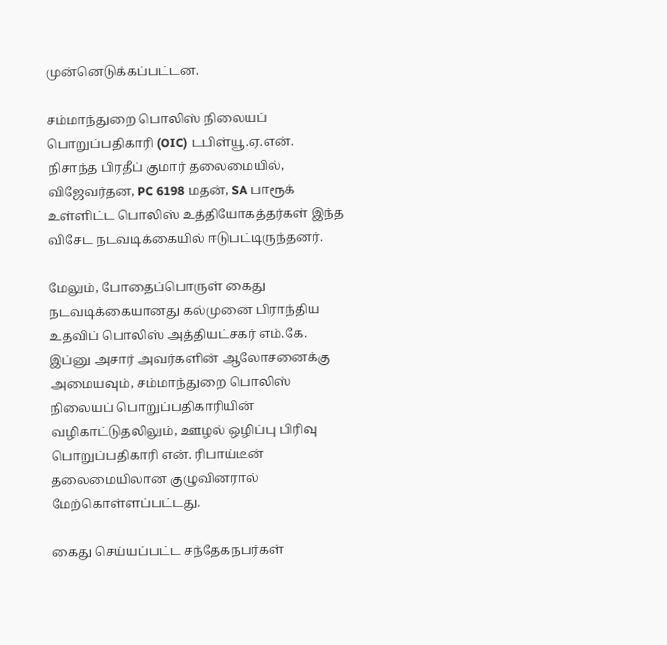முன்னெடுக்கப்பட்டன.

சம்மாந்துறை பொலிஸ் நிலையப் பொறுப்பதிகாரி (OIC) டபிள்யூ.ஏ.என். நிசாந்த பிரதீப் குமார் தலைமையில், விஜேவர்தன, PC 6198 மதன், SA பாரூக் உள்ளிட்ட பொலிஸ் உத்தியோகத்தர்கள் இந்த விசேட நடவடிக்கையில் ஈடுபட்டிருந்தனர்.

மேலும், போதைப்பொருள் கைது நடவடிக்கையானது கல்முனை பிராந்திய உதவிப் பொலிஸ் அத்தியட்சகர் எம்.கே. இப்னு அசார் அவர்களின் ஆலோசனைக்கு அமையவும், சம்மாந்துறை பொலிஸ் நிலையப் பொறுப்பதிகாரியின் வழிகாட்டுதலிலும், ஊழல் ஒழிப்பு பிரிவு பொறுப்பதிகாரி என். ரிபாய்டீன் தலைமையிலான குழுவினரால் மேற்கொள்ளப்பட்டது.

கைது செய்யப்பட்ட சந்தேகநபர்கள்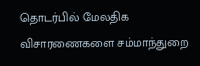தொடர்பில் மேலதிக விசாரணைகளை சம்மாந்துறை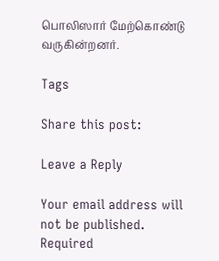பொலிஸார் மேற்கொண்டு வருகின்றனர்.

Tags

Share this post:

Leave a Reply

Your email address will not be published. Required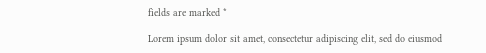fields are marked *

Lorem ipsum dolor sit amet, consectetur adipiscing elit, sed do eiusmod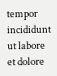tempor incididunt ut labore et dolore